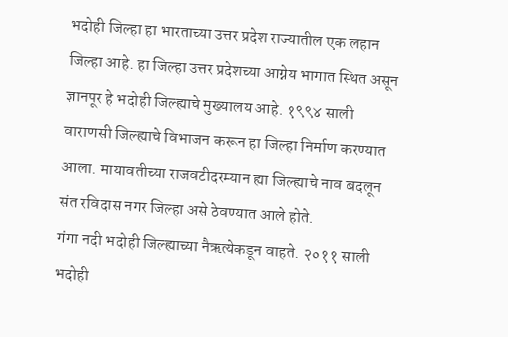भदोही जिल्हा हा भारताच्या उत्तर प्रदेश राज्यातील एक लहान जिल्हा आहे. हा जिल्हा उत्तर प्रदेशच्या आग्नेय भागात स्थित असून ज्ञानपूर हे भदोही जिल्ह्याचे मुख्यालय आहे. १९९४ साली वाराणसी जिल्ह्याचे विभाजन करून हा जिल्हा निर्माण करण्यात आला. मायावतीच्या राजवटीदरम्यान ह्या जिल्ह्याचे नाव बदलून संत रविदास नगर जिल्हा असे ठेवण्यात आले होते.
गंगा नदी भदोही जिल्ह्याच्या नैऋत्येकडून वाहते. २०११ साली भदोही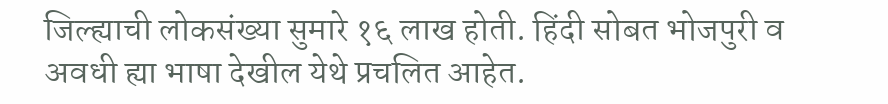जिल्ह्याची लोकसंख्या सुमारे १६ लाख होती. हिंदी सोबत भोजपुरी व अवधी ह्या भाषा देखील येथे प्रचलित आहेत.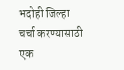भदोही जिल्हा
चर्चा करण्यासाठी एक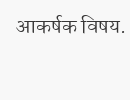आकर्षक विषय.